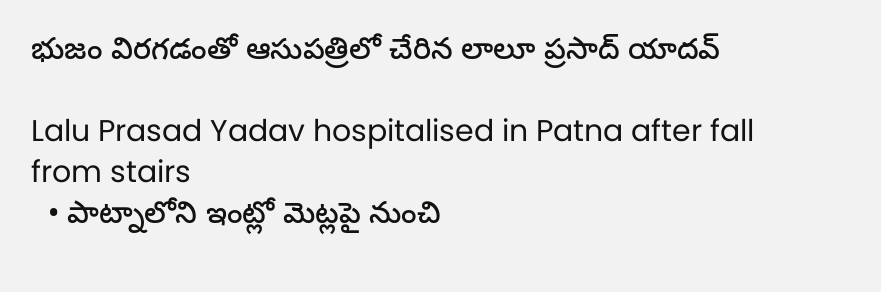భుజం విరగడంతో ఆసుపత్రిలో చేరిన లాలూ ప్రసాద్ యాదవ్

Lalu Prasad Yadav hospitalised in Patna after fall from stairs
  • పాట్నాలోని ఇంట్లో మెట్లపై నుంచి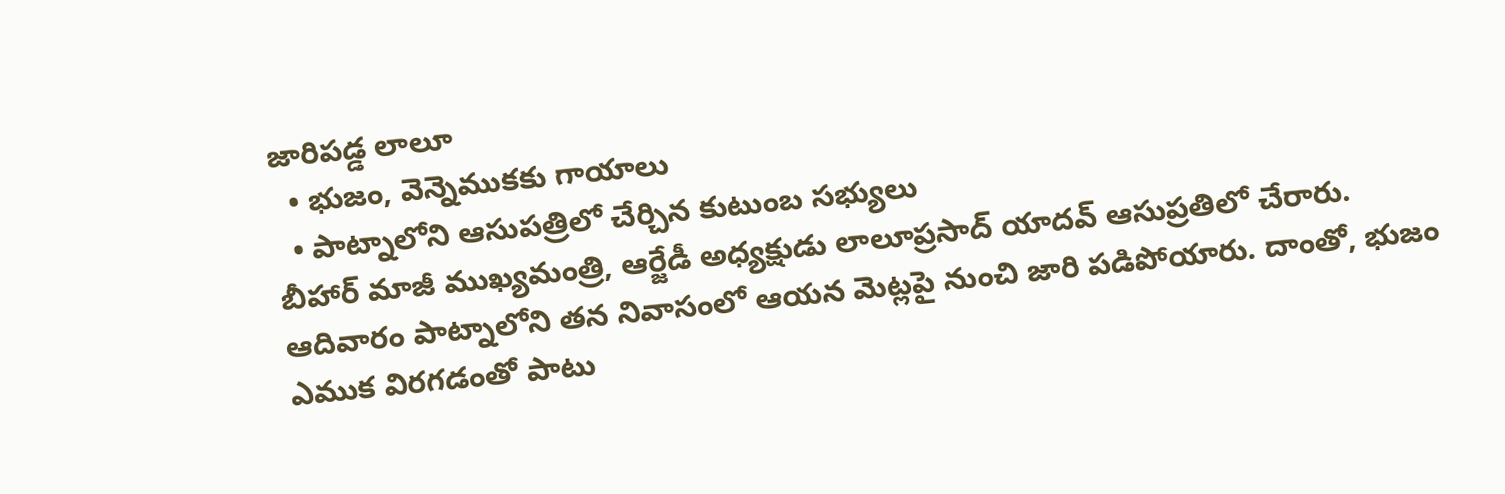జారిపడ్డ లాలూ
  • భుజం, వెన్నెముకకు గాయాలు
  • పాట్నాలోని ఆసుపత్రిలో చేర్చిన కుటుంబ సభ్యులు
బీహార్‌ మాజీ ముఖ్యమంత్రి, ఆర్జేడీ అధ్యక్షుడు లాలూప్రసాద్‌ యాదవ్‌ ఆసుప్రతిలో చేరారు. ఆదివారం పాట్నాలోని తన నివాసంలో ఆయన మెట్లపై నుంచి జారి పడిపోయారు. దాంతో, భుజం ఎముక విరగడంతో పాటు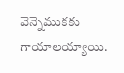వెన్నెముకకు గాయాలయ్యాయి.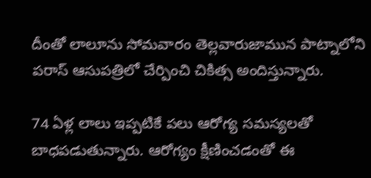దీంతో లాలూను సోమవారం తెల్లవారుజామున పాట్నాలోని పరాస్ ఆసుపత్రిలో చేర్పించి చికిత్స అందిస్తున్నారు.

74 ఏళ్ల లాలు ఇప్పటికే పలు ఆరోగ్య సమస్యలతో బాధపడుతున్నారు. ఆరోగ్యం క్షీణించడంతో ఈ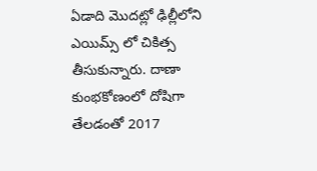ఏడాది మొదట్లో ఢిల్లీలోని ఎయిమ్స్ లో చికిత్స తీసుకున్నారు. దాణా కుంభకోణంలో దోషిగా తేలడంతో 2017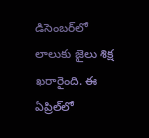డిసెంబర్‌లో లాలుకు జైలు శిక్ష ఖరారైంది. ఈ ఏప్రిల్‌లో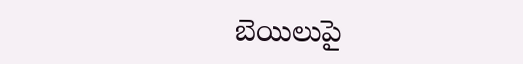బెయిలుపై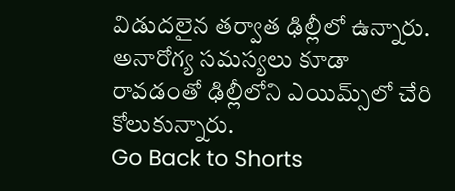విడుదలైన తర్వాత ఢిల్లీలో ఉన్నారు. అనారోగ్య సమస్యలు కూడా రావడంతో ఢిల్లీలోని ఎయిమ్స్‌లో చేరి కోలుకున్నారు.
Go Back to Shorts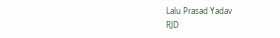Lalu Prasad Yadav
RJD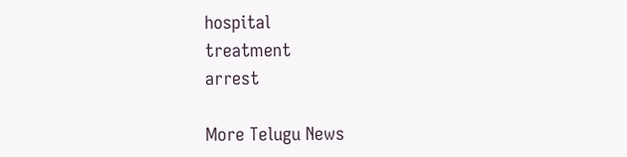hospital
treatment
arrest

More Telugu News